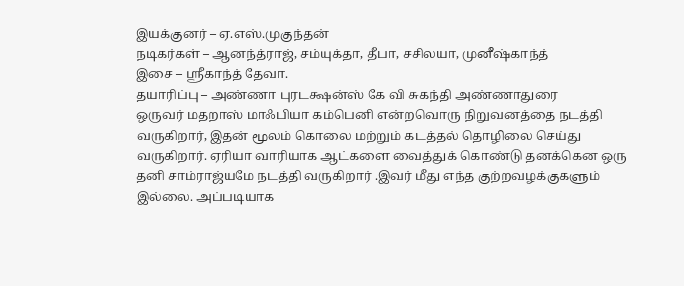இயக்குனர் – ஏ.எஸ்.முகுந்தன்
நடிகர்கள் – ஆனந்த்ராஜ், சம்யுக்தா, தீபா, சசிலயா, முனீஷ்காந்த்
இசை – ஸ்ரீகாந்த் தேவா.
தயாரிப்பு – அண்ணா புரடக்ஷன்ஸ் கே வி சுகந்தி அண்ணாதுரை
ஒருவர் மதறாஸ் மாஃபியா கம்பெனி என்றவொரு நிறுவனத்தை நடத்தி வருகிறார், இதன் மூலம் கொலை மற்றும் கடத்தல் தொழிலை செய்து வருகிறார். ஏரியா வாரியாக ஆட்களை வைத்துக் கொண்டு தனக்கென ஒரு தனி சாம்ராஜ்யமே நடத்தி வருகிறார் .இவர் மீது எந்த குற்றவழக்குகளும் இல்லை. அப்படியாக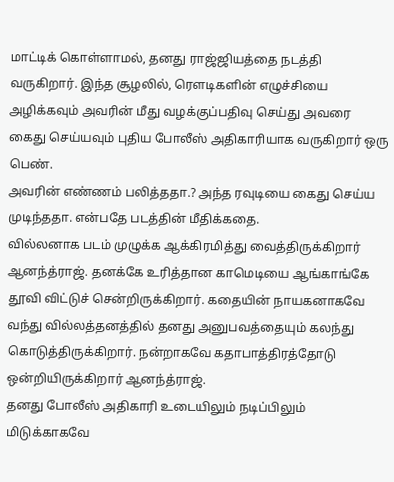மாட்டிக் கொள்ளாமல், தனது ராஜ்ஜியத்தை நடத்தி வருகிறார். இந்த சூழலில், ரெளடிகளின் எழுச்சியை அழிக்கவும் அவரின் மீது வழக்குப்பதிவு செய்து அவரை கைது செய்யவும் புதிய போலீஸ் அதிகாரியாக வருகிறார் ஒரு பெண்.
அவரின் எண்ணம் பலித்ததா.? அந்த ரவுடியை கைது செய்ய முடிந்ததா. என்பதே படத்தின் மீதிக்கதை.
வில்லனாக படம் முழுக்க ஆக்கிரமித்து வைத்திருக்கிறார் ஆனந்த்ராஜ். தனக்கே உரித்தான காமெடியை ஆங்காங்கே தூவி விட்டுச் சென்றிருக்கிறார். கதையின் நாயகனாகவே வந்து வில்லத்தனத்தில் தனது அனுபவத்தையும் கலந்து கொடுத்திருக்கிறார். நன்றாகவே கதாபாத்திரத்தோடு ஒன்றியிருக்கிறார் ஆனந்த்ராஜ்.
தனது போலீஸ் அதிகாரி உடையிலும் நடிப்பிலும் மிடுக்காகவே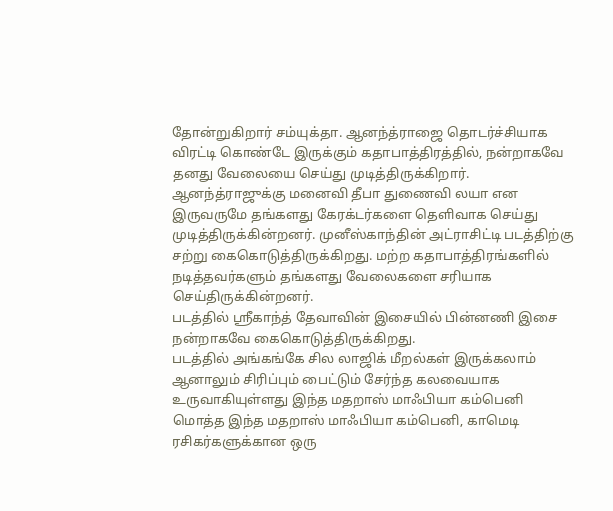தோன்றுகிறார் சம்யுக்தா. ஆனந்த்ராஜை தொடர்ச்சியாக விரட்டி கொண்டே இருக்கும் கதாபாத்திரத்தில், நன்றாகவே தனது வேலையை செய்து முடித்திருக்கிறார். ஆனந்த்ராஜுக்கு மனைவி தீபா துணைவி லயா என இருவருமே தங்களது கேரக்டர்களை தெளிவாக செய்து முடித்திருக்கின்றனர். முனீஸ்காந்தின் அட்ராசிட்டி படத்திற்கு சற்று கைகொடுத்திருக்கிறது. மற்ற கதாபாத்திரங்களில் நடித்தவர்களும் தங்களது வேலைகளை சரியாக செய்திருக்கின்றனர்.
படத்தில் ஸ்ரீகாந்த் தேவாவின் இசையில் பின்னணி இசை நன்றாகவே கைகொடுத்திருக்கிறது.
படத்தில் அங்கங்கே சில லாஜிக் மீறல்கள் இருக்கலாம் ஆனாலும் சிரிப்பும் பைட்டும் சேர்ந்த கலவையாக உருவாகியுள்ளது இந்த மதறாஸ் மாஃபியா கம்பெனி
மொத்த இந்த மதறாஸ் மாஃபியா கம்பெனி, காமெடி ரசிகர்களுக்கான ஒரு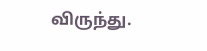விருந்து.